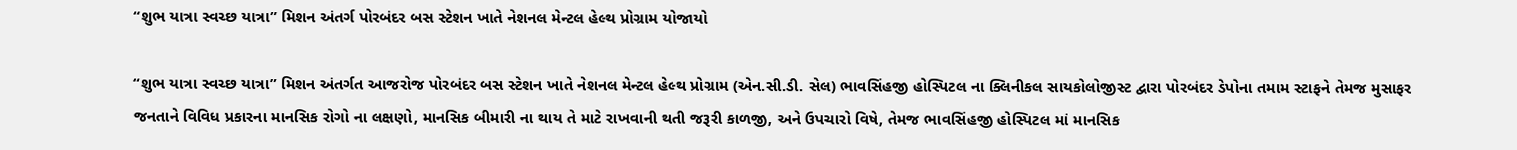“શુભ યાત્રા સ્વચ્છ યાત્રા” મિશન અંતર્ગ પોરબંદર બસ સ્ટેશન ખાતે નેશનલ મેન્ટલ હેલ્થ પ્રોગ્રામ યોજાયો

“શુભ યાત્રા સ્વચ્છ યાત્રા” મિશન અંતર્ગત આજરોજ પોરબંદર બસ સ્ટેશન ખાતે નેશનલ મેન્ટલ હેલ્થ પ્રોગ્રામ (એન.સી.ડી. સેલ) ભાવસિંહજી હોસ્પિટલ ના ક્લિનીકલ સાયકોલોજીસ્ટ દ્વારા પોરબંદર ડેપોના તમામ સ્ટાફને તેમજ મુસાફર જનતાને વિવિધ પ્રકારના માનસિક રોગો ના લક્ષણો, માનસિક બીમારી ના થાય તે માટે રાખવાની થતી જરૂરી કાળજી, અને ઉપચારો વિષે, તેમજ ભાવસિંહજી હોસ્પિટલ માં માનસિક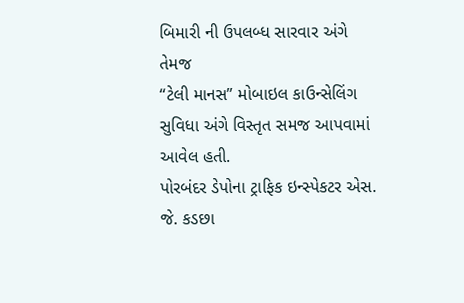બિમારી ની ઉપલબ્ધ સારવાર અંગે તેમજ
“ટેલી માનસ” મોબાઇલ કાઉન્સેલિંગ સુવિધા અંગે વિસ્તૃત સમજ આપવામાં આવેલ હતી.
પોરબંદર ડેપોના ટ્રાફિક ઇન્સ્પેકટર એસ. જે. કડછા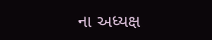ના અધ્યક્ષ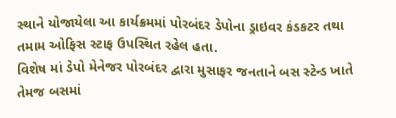સ્થાને યોજાયેલા આ કાર્યક્રમમાં પોરબંદર ડેપોના ડ્રાઇવર કંડકટર તથા તમામ ઓફિસ સ્ટાફ ઉપસ્થિત રહેલ હતા.
વિશેષ માં ડેપો મેનેજર પોરબંદર દ્વારા મુસાફર જનતાને બસ સ્ટેન્ડ ખાતે તેમજ બસમાં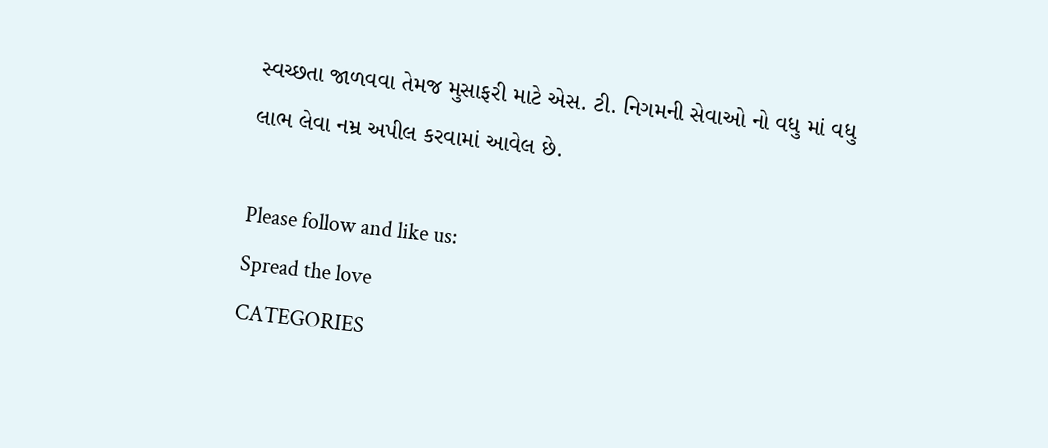સ્વચ્છતા જાળવવા તેમજ મુસાફરી માટે એસ. ટી. નિગમની સેવાઓ નો વધુ માં વધુ લાભ લેવા નમ્ર અપીલ કરવામાં આવેલ છે.

Please follow and like us:
Spread the love
CATEGORIES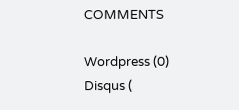COMMENTS

Wordpress (0)
Disqus (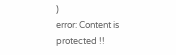)
error: Content is protected !!